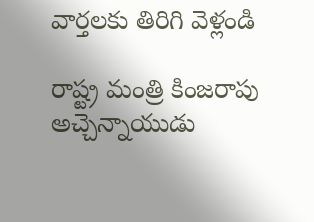వార్తలకు తిరిగి వెళ్లండి

రాష్ట్ర మంత్రి కింజరాపు అచ్చెన్నాయుడు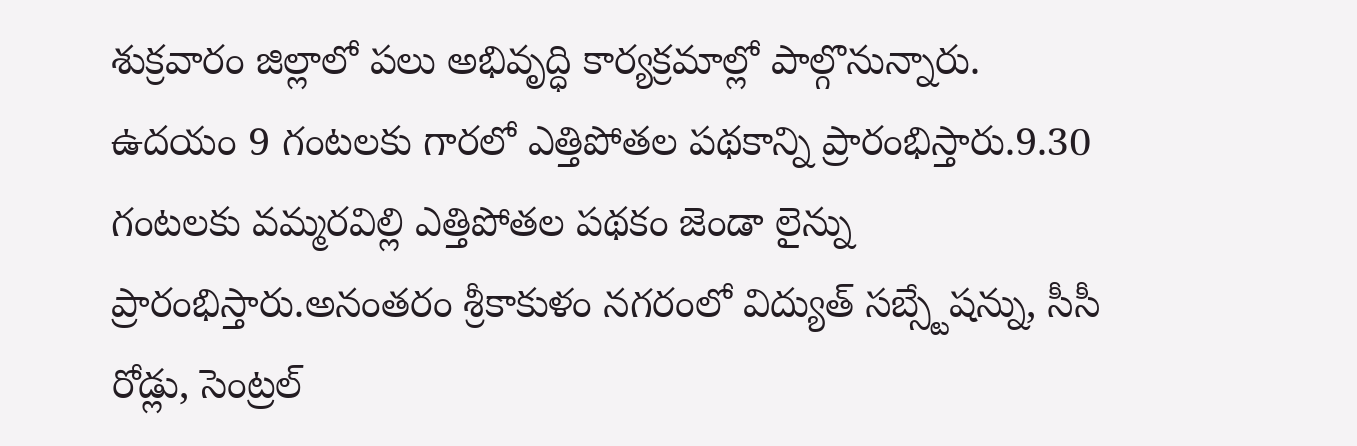శుక్రవారం జిల్లాలో పలు అభివృద్ధి కార్యక్రమాల్లో పాల్గొనున్నారు.
ఉదయం 9 గంటలకు గారలో ఎత్తిపోతల పథకాన్ని ప్రారంభిస్తారు.9.30 గంటలకు వమ్మరవిల్లి ఎత్తిపోతల పథకం జెండా లైన్ను ప్రారంభిస్తారు.అనంతరం శ్రీకాకుళం నగరంలో విద్యుత్ సబ్స్టేషన్ను, సీసీ రోడ్లు, సెంట్రల్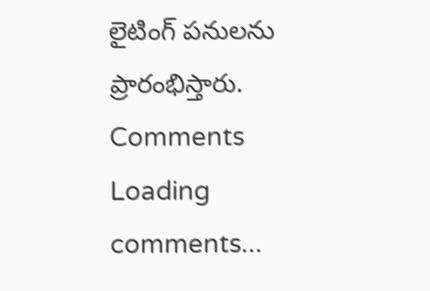లైటింగ్ పనులను ప్రారంభిస్తారు.
Comments
Loading comments...